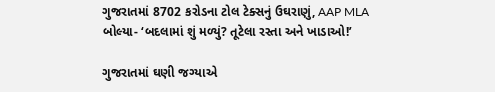ગુજરાતમાં 8702 કરોડના ટોલ ટેક્સનું ઉઘરાણું, AAP MLA બોલ્યા- ‘બદલામાં શું મળ્યું? તૂટેલા રસ્તા અને ખાડાઓ!’

ગુજરાતમાં ઘણી જગ્યાએ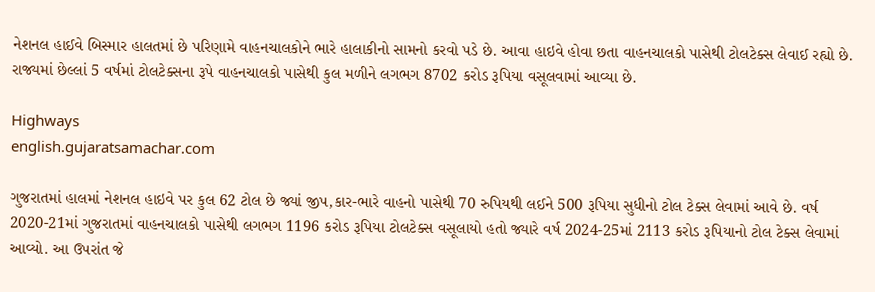નેશનલ હાઈવે બિસ્માર હાલતમાં છે પરિણામે વાહનચાલકોને ભારે હાલાકીનો સામનો કરવો પડે છે. આવા હાઇવે હોવા છતા વાહનચાલકો પાસેથી ટોલટેક્સ લેવાઈ રહ્યો છે. રાજ્યમાં છેલ્લાં 5 વર્ષમાં ટોલટેક્સના રૂપે વાહનચાલકો પાસેથી કુલ મળીને લગભગ 8702 કરોડ રૂપિયા વસૂલવામાં આવ્યા છે.

Highways
english.gujaratsamachar.com

ગુજરાતમાં હાલમાં નેશનલ હાઇવે પર કુલ 62 ટોલ છે જ્યાં જીપ,કાર-ભારે વાહનો પાસેથી 70 રુપિયથી લઈને 500 રૂપિયા સુધીનો ટોલ ટેક્સ લેવામાં આવે છે. વર્ષ 2020-21માં ગુજરાતમાં વાહનચાલકો પાસેથી લગભગ 1196 કરોડ રૂપિયા ટોલટેક્સ વસૂલાયો હતો જ્યારે વર્ષ 2024-25માં 2113 કરોડ રૂપિયાનો ટોલ ટેક્સ લેવામાં આવ્યો. આ ઉપરાંત જે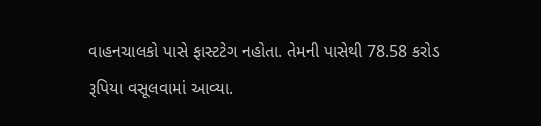વાહનચાલકો પાસે ફાસ્ટટેગ નહોતા. તેમની પાસેથી 78.58 કરોડ રૂપિયા વસૂલવામાં આવ્યા.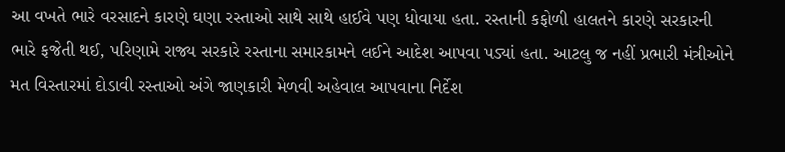આ વખતે ભારે વરસાદને કારણે ઘણા રસ્તાઓ સાથે સાથે હાઈવે પણ ધોવાયા હતા. રસ્તાની કફોળી હાલતને કારણે સરકારની ભારે ફજેતી થઈ, પરિણામે રાજ્ય સરકારે રસ્તાના સમારકામને લઈને આદેશ આપવા પડ્યાં હતા. આટલુ જ નહીં પ્રભારી મંત્રીઓને મત વિસ્તારમાં દોડાવી રસ્તાઓ અંગે જાણકારી મેળવી અહેવાલ આપવાના નિર્દેશ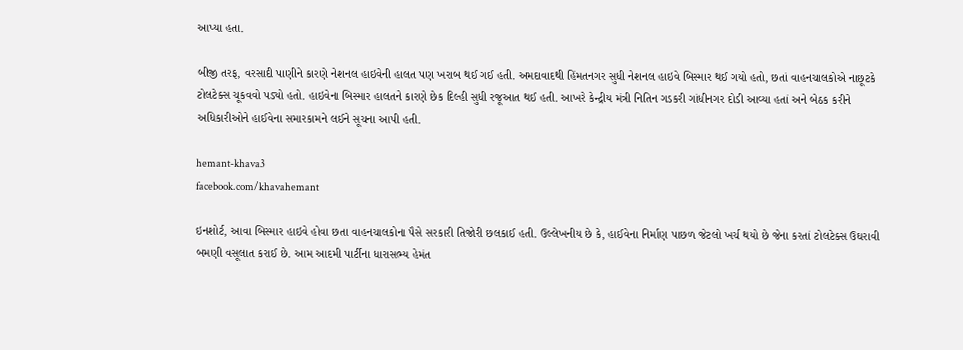આપ્યા હતા.

બીજી તરફ, વરસાદી પાણીને કારણે નેશનલ હાઇવેની હાલત પણ ખરાબ થઈ ગઈ હતી. અમદાવાદથી હિંમતનગર સુધી નેશનલ હાઇવે બિસ્માર થઈ ગયો હતો, છતાં વાહનચાલકોએ નાછૂટકે ટોલટેક્સ ચૂકવવો પડ્યો હતો. હાઇવેના બિસ્માર હાલતને કારણે છેક દિલ્હી સુધી રજૂઆત થઈ હતી. આખરે કેન્દ્રીય મંત્રી નિતિન ગડકરી ગાંધીનગર દોડી આવ્યા હતાં અને બેઠક કરીને અધિકારીઓને હાઈવેના સમારકામને લઈને સૂચના આપી હતી.

hemant-khava3
facebook.com/khavahemant

ઇનશોર્ટ, આવા બિસ્માર હાઇવે હોવા છતા વાહનચાલકોના પૈસે સરકારી તિજોરી છલકાઈ હતી. ઉલ્લેખનીય છે કે, હાઈવેના નિર્માણ પાછળ જેટલો ખર્ચ થયો છે જેના કરતાં ટોલટેક્સ ઉઘરાવી બમણી વસૂલાત કરાઈ છે. આમ આદમી પાર્ટીના ધારાસભ્ય હેમંત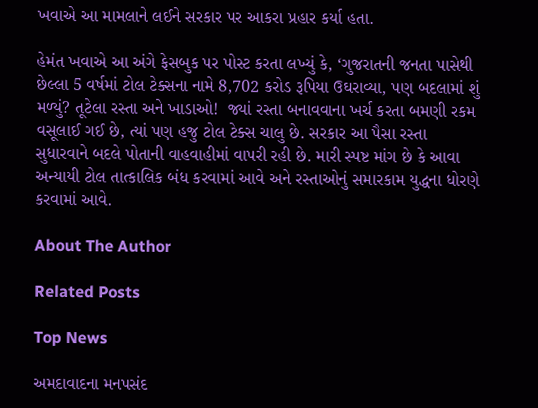ખવાએ આ મામલાને લઈને સરકાર પર આકરા પ્રહાર કર્યા હતા.

હેમંત ખવાએ આ અંગે ફેસબુક પર પોસ્ટ કરતા લખ્યું કે, ‘ગુજરાતની જનતા પાસેથી છેલ્લા 5 વર્ષમાં ટોલ ટેક્સના નામે 8,702 કરોડ રૂપિયા ઉઘરાવ્યા, પણ બદલામાં શું મળ્યું? તૂટેલા રસ્તા અને ખાડાઓ!  જ્યાં રસ્તા બનાવવાના ખર્ચ કરતા બમણી રકમ વસૂલાઈ ગઈ છે, ત્યાં પણ હજુ ટોલ ટેક્સ ચાલુ છે. સરકાર આ પૈસા રસ્તા સુધારવાને બદલે પોતાની વાહવાહીમાં વાપરી રહી છે. મારી સ્પષ્ટ માંગ છે કે આવા અન્યાયી ટોલ તાત્કાલિક બંધ કરવામાં આવે અને રસ્તાઓનું સમારકામ યુદ્ધના ધોરણે કરવામાં આવે.

About The Author

Related Posts

Top News

અમદાવાદના મનપસંદ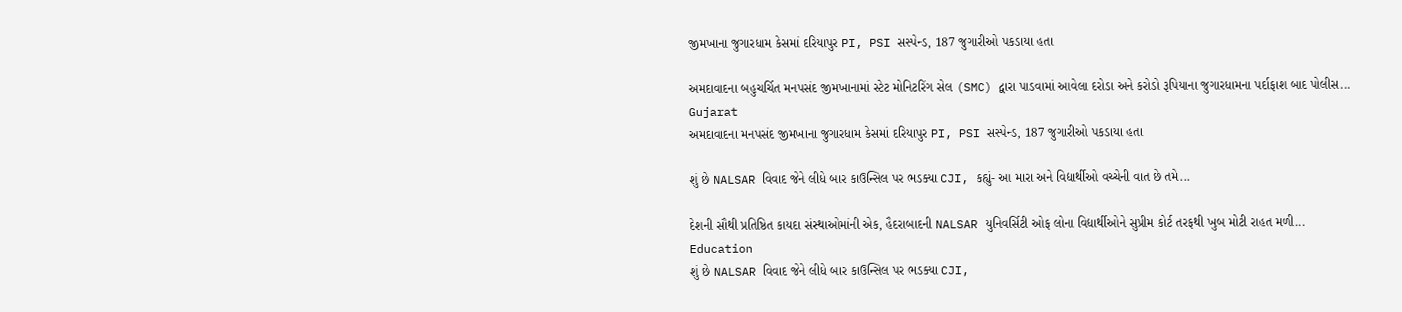જીમખાના જુગારધામ કેસમાં દરિયાપુર PI, PSI સસ્પેન્ડ, 187 જુગારીઓ પકડાયા હતા

અમદાવાદના બહુચર્ચિત મનપસંદ જીમખાનામાં સ્ટેટ મોનિટરિંગ સેલ (SMC) દ્વારા પાડવામાં આવેલા દરોડા અને કરોડો રૂપિયાના જુગારધામના પર્દાફાશ બાદ પોલીસ...
Gujarat
અમદાવાદના મનપસંદ જીમખાના જુગારધામ કેસમાં દરિયાપુર PI, PSI સસ્પેન્ડ, 187 જુગારીઓ પકડાયા હતા

શું છે NALSAR વિવાદ જેને લીધે બાર કાઉન્સિલ પર ભડક્યા CJI, કહ્યું- આ મારા અને વિદ્યાર્થીઓ વચ્ચેની વાત છે તમે...

દેશની સૌથી પ્રતિષ્ઠિત કાયદા સંસ્થાઓમાંની એક, હૈદરાબાદની NALSAR યુનિવર્સિટી ઓફ લોના વિદ્યાર્થીઓને સુપ્રીમ કોર્ટ તરફથી ખુબ મોટી રાહત મળી...
Education
શું છે NALSAR વિવાદ જેને લીધે બાર કાઉન્સિલ પર ભડક્યા CJI,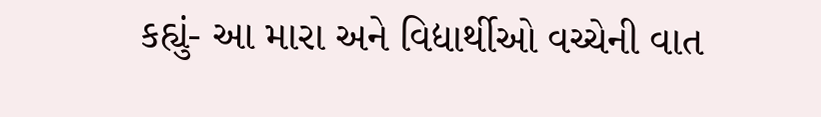કહ્યું- આ મારા અને વિદ્યાર્થીઓ વચ્ચેની વાત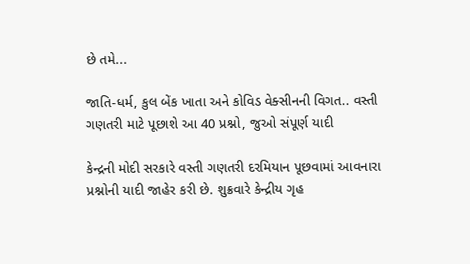છે તમે...

જાતિ-ધર્મ, કુલ બેંક ખાતા અને કોવિડ વેક્સીનની વિગત.. વસ્તી ગણતરી માટે પૂછાશે આ 40 પ્રશ્નો, જુઓ સંપૂર્ણ યાદી

કેન્દ્રની મોદી સરકારે વસ્તી ગણતરી દરમિયાન પૂછવામાં આવનારા પ્રશ્નોની યાદી જાહેર કરી છે. શુક્રવારે કેન્દ્રીય ગૃહ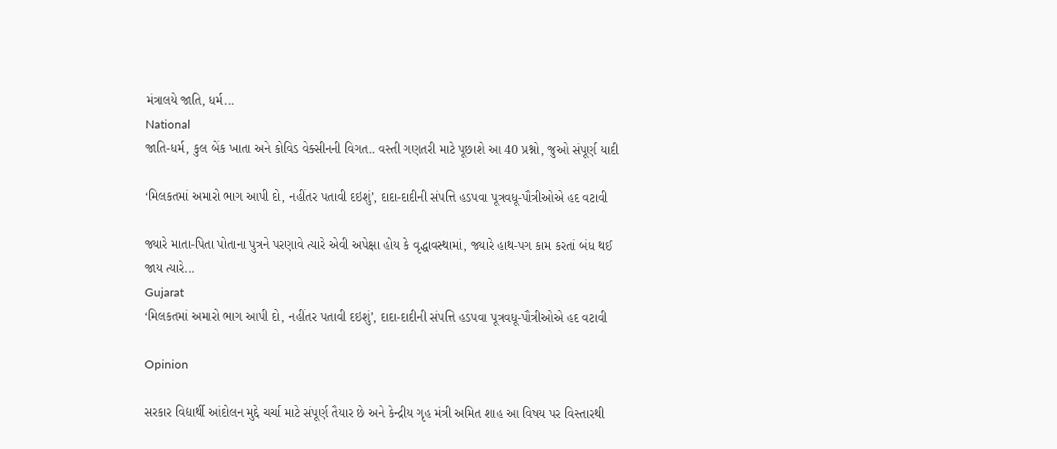મંત્રાલયે જાતિ, ધર્મ...
National
જાતિ-ધર્મ, કુલ બેંક ખાતા અને કોવિડ વેક્સીનની વિગત.. વસ્તી ગણતરી માટે પૂછાશે આ 40 પ્રશ્નો, જુઓ સંપૂર્ણ યાદી

‘મિલકતમાં અમારો ભાગ આપી દો, નહીંતર પતાવી દઇશું’, દાદા-દાદીની સંપત્તિ હડપવા પૂત્રવધૂ-પૌત્રીઓએ હદ વટાવી

જ્યારે માતા-પિતા પોતાના પુત્રને પરણાવે ત્યારે એવી અપેક્ષા હોય કે વૃદ્ધાવસ્થામાં, જ્યારે હાથ-પગ કામ કરતાં બંધ થઈ જાય ત્યારે...
Gujarat
‘મિલકતમાં અમારો ભાગ આપી દો, નહીંતર પતાવી દઇશું’, દાદા-દાદીની સંપત્તિ હડપવા પૂત્રવધૂ-પૌત્રીઓએ હદ વટાવી

Opinion

સરકાર વિદ્યાર્થી આંદોલન મુદ્દે ચર્ચા માટે સંપૂર્ણ તૈયાર છે અને કેન્દ્રીય ગૃહ મંત્રી અમિત શાહ આ વિષય પર વિસ્તારથી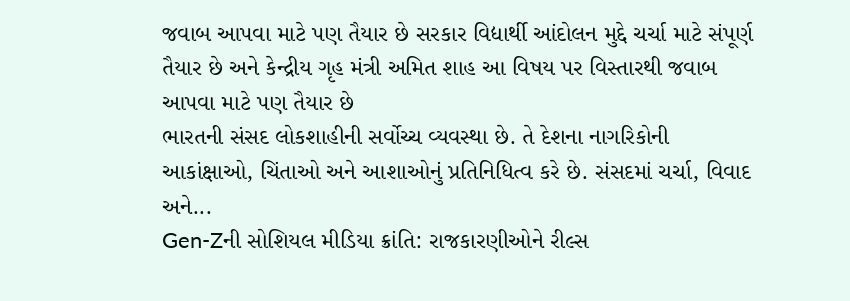જવાબ આપવા માટે પણ તૈયાર છે સરકાર વિદ્યાર્થી આંદોલન મુદ્દે ચર્ચા માટે સંપૂર્ણ તૈયાર છે અને કેન્દ્રીય ગૃહ મંત્રી અમિત શાહ આ વિષય પર વિસ્તારથી જવાબ આપવા માટે પણ તૈયાર છે
ભારતની સંસદ લોકશાહીની સર્વોચ્ચ વ્યવસ્થા છે. તે દેશના નાગરિકોની આકાંક્ષાઓ, ચિંતાઓ અને આશાઓનું પ્રતિનિધિત્વ કરે છે. સંસદમાં ચર્ચા, વિવાદ અને...
Gen-Zની સોશિયલ મીડિયા ક્રાંતિ: રાજકારણીઓને રીલ્સ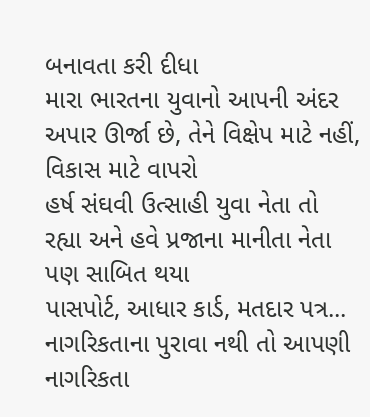બનાવતા કરી દીધા
મારા ભારતના યુવાનો આપની અંદર અપાર ઊર્જા છે, તેને વિક્ષેપ માટે નહીં, વિકાસ માટે વાપરો
હર્ષ સંઘવી ઉત્સાહી યુવા નેતા તો રહ્યા અને હવે પ્રજાના માનીતા નેતા પણ સાબિત થયા
પાસપોર્ટ, આધાર કાર્ડ, મતદાર પત્ર... નાગરિકતાના પુરાવા નથી તો આપણી નાગરિકતા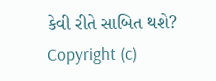કેવી રીતે સાબિત થશે?
Copyright (c)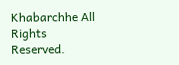Khabarchhe All Rights Reserved.